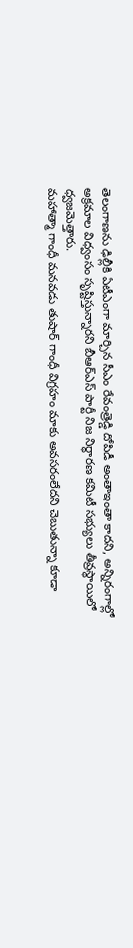తెలంగాణను ఢిల్లీకి ఏటీఎంగా మార్చిన సీఎం రేవంత్రెడ్డి దోపిడీ అంతాఇంతా కాదని, అన్నిరంగాల్లో అక్రమాల విధ్వంసం సృష్టిస్తున్నారని బీఆర్ఎస్ పార్టీ నిజ నిర్ధారణ కమిటీ సభ్యులు తీవ్రస్థాయిలో ధ్వజమెత్తారు.
మహాత్మా గాంధీ మనవడు తుషార్ గాంధీ విగ్రహం మాకు అవసరంలేదని చెబుతున్నా కూడా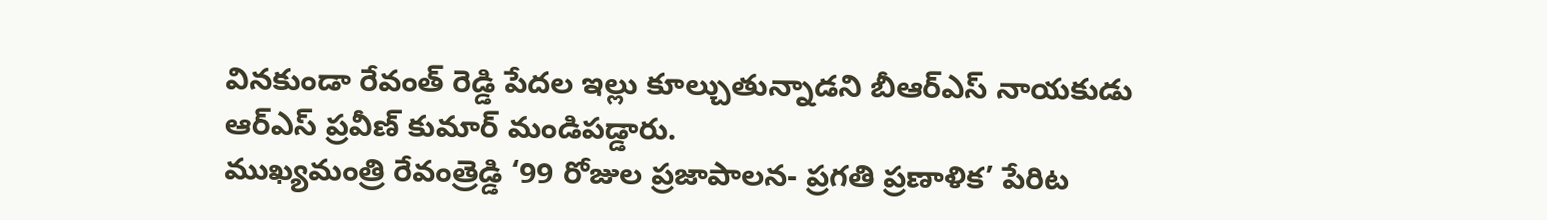వినకుండా రేవంత్ రెడ్డి పేదల ఇల్లు కూల్చుతున్నాడని బీఆర్ఎస్ నాయకుడు ఆర్ఎస్ ప్రవీణ్ కుమార్ మండిపడ్డారు.
ముఖ్యమంత్రి రేవంత్రెడ్డి ‘99 రోజుల ప్రజాపాలన- ప్రగతి ప్రణాళిక’ పేరిట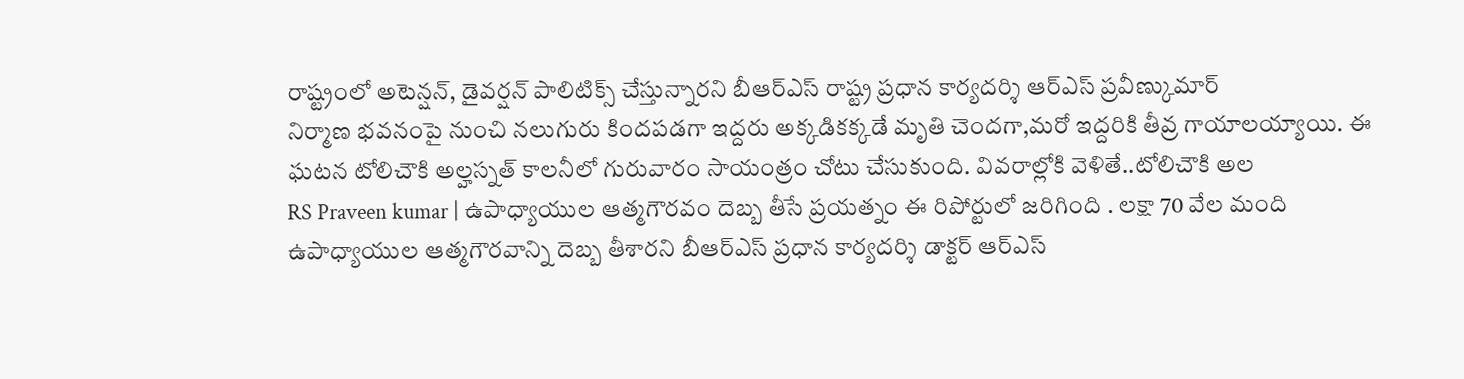రాష్ట్రంలో అటెన్షన్, డైవర్షన్ పాలిటిక్స్ చేస్తున్నారని బీఆర్ఎస్ రాష్ట్ర ప్రధాన కార్యదర్శి ఆర్ఎస్ ప్రవీణ్కుమార్
నిర్మాణ భవనంపై నుంచి నలుగురు కిందపడగా ఇద్దరు అక్కడికక్కడే మృతి చెందగా,మరో ఇద్దరికి తీవ్ర గాయాలయ్యాయి. ఈ ఘటన టోలిచౌకి అల్హస్నత్ కాలనీలో గురువారం సాయంత్రం చోటు చేసుకుంది. వివరాల్లోకి వెళితే..టోలిచౌకి అల
RS Praveen kumar | ఉపాధ్యాయుల ఆత్మగౌరవం దెబ్బ తీసే ప్రయత్నం ఈ రిపోర్టులో జరిగింది . లక్షా 70 వేల మంది ఉపాధ్యాయుల ఆత్మగౌరవాన్ని దెబ్బ తీశారని బీఆర్ఎస్ ప్రధాన కార్యదర్శి డాక్టర్ ఆర్ఎస్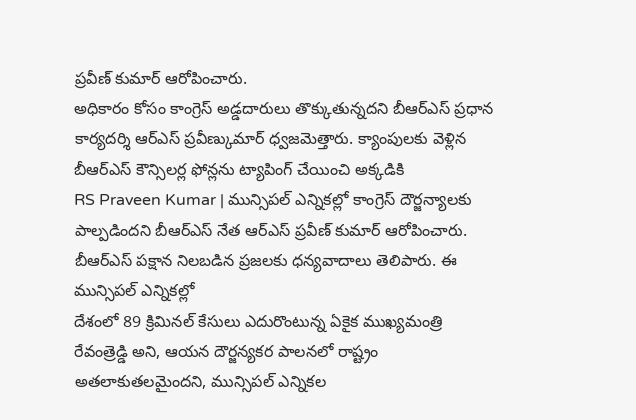ప్రవీణ్ కుమార్ ఆరోపించారు.
అధికారం కోసం కాంగ్రెస్ అడ్డదారులు తొక్కుతున్నదని బీఆర్ఎస్ ప్రధాన కార్యదర్శి ఆర్ఎస్ ప్రవీణ్కుమార్ ధ్వజమెత్తారు. క్యాంపులకు వెళ్లిన బీఆర్ఎస్ కౌన్సిలర్ల ఫోన్లను ట్యాపింగ్ చేయించి అక్కడికి
RS Praveen Kumar | మున్సిపల్ ఎన్నికల్లో కాంగ్రెస్ దౌర్జన్యాలకు పాల్పడిందని బీఆర్ఎస్ నేత ఆర్ఎస్ ప్రవీణ్ కుమార్ ఆరోపించారు. బీఆర్ఎస్ పక్షాన నిలబడిన ప్రజలకు ధన్యవాదాలు తెలిపారు. ఈ మున్సిపల్ ఎన్నికల్లో
దేశంలో 89 క్రిమినల్ కేసులు ఎదురొంటున్న ఏకైక ముఖ్యమంత్రి రేవంత్రెడ్డి అని, ఆయన దౌర్జన్యకర పాలనలో రాష్ట్రం అతలాకుతలమైందని, మున్సిపల్ ఎన్నికల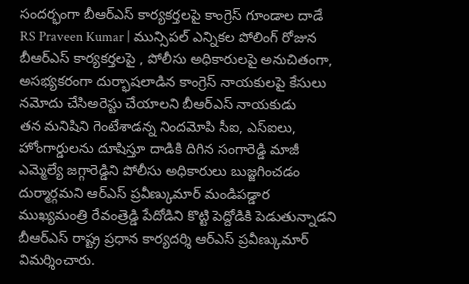సందర్భంగా బీఆర్ఎస్ కార్యకర్తలపై కాంగ్రెస్ గూండాల దాడే
RS Praveen Kumar | మున్సిపల్ ఎన్నికల పోలింగ్ రోజున బీఆర్ఎస్ కార్యకర్తలపై , పోలీసు అధికారులపై అనుచితంగా, అసభ్యకరంగా దుర్భాషలాడిన కాంగ్రెస్ నాయకులపై కేసులు నమోదు చేసిఅరెస్టు చేయాలని బీఆర్ఎస్ నాయకుడు
తన మనిషిని గెంటేశాడన్న నిందమోపి సీఐ, ఎస్ఐలు, హోంగార్డులను దూషిస్తూ దాడికి దిగిన సంగారెడ్డి మాజీ ఎమ్మెల్యే జగ్గారెడ్డిని పోలీసు అధికారులు బుజ్జగించడం దుర్మార్గమని ఆర్ఎస్ ప్రవీణ్కుమార్ మండిపడ్డార
ముఖ్యమంత్రి రేవంత్రెడ్డి పేదోడిని కొట్టి పెద్దోడికి పెడుతున్నాడని బీఆర్ఎస్ రాష్ట్ర ప్రధాన కార్యదర్శి ఆర్ఎస్ ప్రవీణ్కుమార్ విమర్శించారు.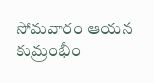సోమవారం ఆయన కుమ్రంభీం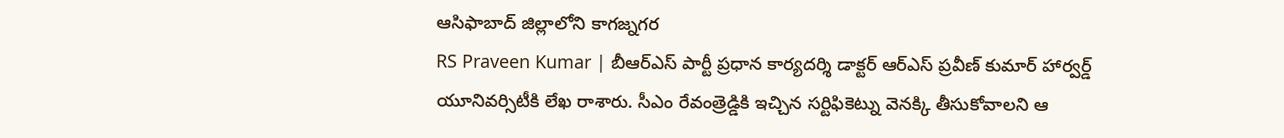ఆసిఫాబాద్ జిల్లాలోని కాగజ్నగర
RS Praveen Kumar | బీఆర్ఎస్ పార్టీ ప్రధాన కార్యదర్శి డాక్టర్ ఆర్ఎస్ ప్రవీణ్ కుమార్ హార్వర్డ్ యూనివర్సిటీకి లేఖ రాశారు. సీఎం రేవంత్రెడ్డికి ఇచ్చిన సర్టిఫికెట్ను వెనక్కి తీసుకోవాలని ఆ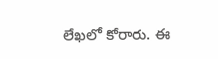లేఖలో కోరారు. ఈ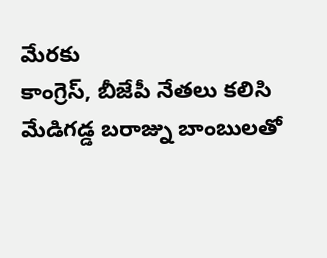మేరకు
కాంగ్రెస్, బీజేపీ నేతలు కలిసి మేడిగడ్డ బరాజ్ను బాంబులతో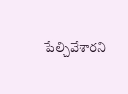పేల్చివేశారని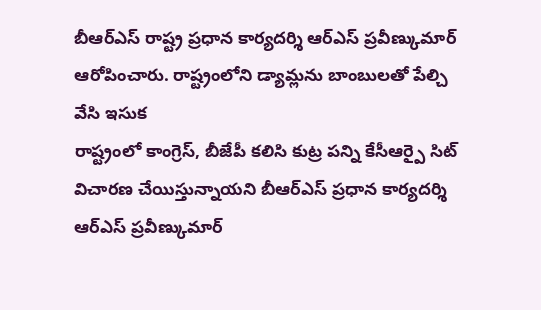బీఆర్ఎస్ రాష్ట్ర ప్రధాన కార్యదర్శి ఆర్ఎస్ ప్రవీణ్కుమార్ ఆరోపించారు. రాష్ట్రంలోని డ్యామ్లను బాంబులతో పేల్చి వేసి ఇసుక
రాష్ట్రంలో కాంగ్రెస్, బీజేపీ కలిసి కుట్ర పన్ని కేసీఆర్పై సిట్ విచారణ చేయిస్తున్నాయని బీఆర్ఎస్ ప్రధాన కార్యదర్శి ఆర్ఎస్ ప్రవీణ్కుమార్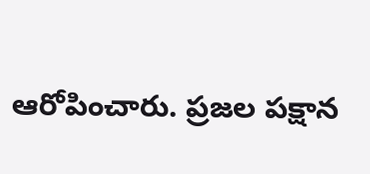ఆరోపించారు. ప్రజల పక్షాన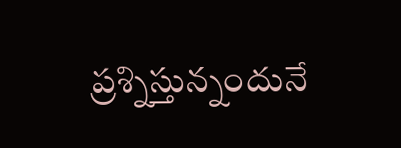ప్రశ్నిస్తున్నందునే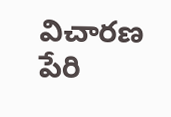విచారణ పేరి